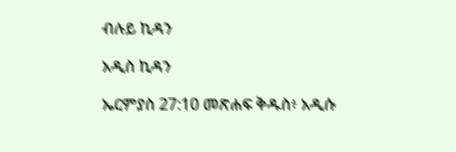ብሉይ ኪዳን

አዲስ ኪዳን

ኤርምያስ 27:10 መጽሐፍ ቅዱስ፥ አዲሱ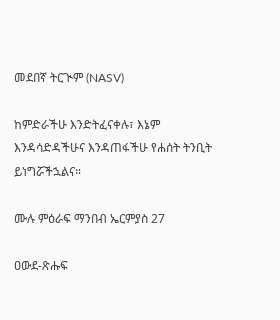መደበኛ ትርጒም (NASV)

ከምድራችሁ እንድትፈናቀሉ፣ እኔም እንዳሳድዳችሁና እንዳጠፋችሁ የሐሰት ትንቢት ይነግሯችኋልና።

ሙሉ ምዕራፍ ማንበብ ኤርምያስ 27

ዐውደ-ጽሑፍ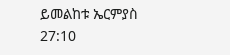ይመልከቱ ኤርምያስ 27:10